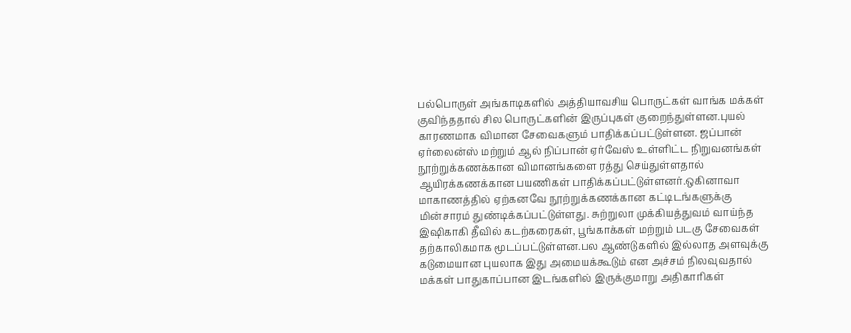பல்பொருள் அங்காடிகளில் அத்தியாவசிய பொருட்கள் வாங்க மக்கள் குவிந்ததால் சில பொருட்களின் இருப்புகள் குறைந்துள்ளன.புயல் காரணமாக விமான சேவைகளும் பாதிக்கப்பட்டுள்ளன. ஜப்பான் ஏர்லைன்ஸ் மற்றும் ஆல் நிப்பான் ஏர்வேஸ் உள்ளிட்ட நிறுவனங்கள் நூற்றுக்கணக்கான விமானங்களை ரத்து செய்துள்ளதால் ஆயிரக்கணக்கான பயணிகள் பாதிக்கப்பட்டுள்ளனர்.ஒகினாவா மாகாணத்தில் ஏற்கனவே நூற்றுக்கணக்கான கட்டிடங்களுக்கு மின்சாரம் துண்டிக்கப்பட்டுள்ளது. சுற்றுலா முக்கியத்துவம் வாய்ந்த இஷிகாகி தீவில் கடற்கரைகள், பூங்காக்கள் மற்றும் படகு சேவைகள் தற்காலிகமாக மூடப்பட்டுள்ளன.பல ஆண்டுகளில் இல்லாத அளவுக்கு கடுமையான புயலாக இது அமையக்கூடும் என அச்சம் நிலவுவதால் மக்கள் பாதுகாப்பான இடங்களில் இருக்குமாறு அதிகாரிகள்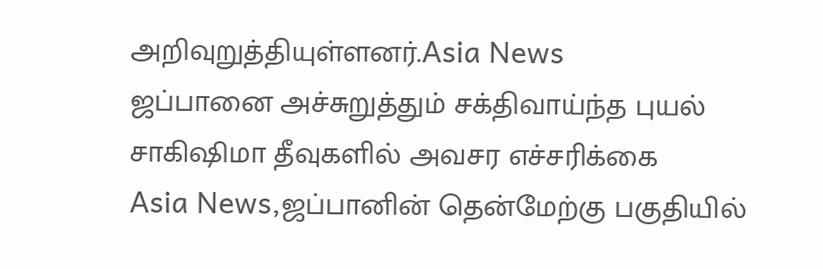அறிவுறுத்தியுள்ளனர்.Asia News
ஜப்பானை அச்சுறுத்தும் சக்திவாய்ந்த புயல் சாகிஷிமா தீவுகளில் அவசர எச்சரிக்கை
Asia News,ஜப்பானின் தென்மேற்கு பகுதியில்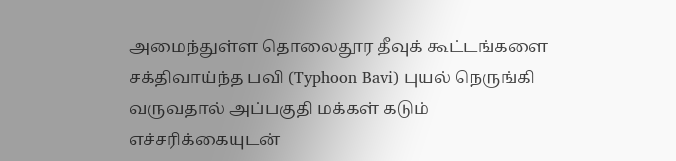அமைந்துள்ள தொலைதூர தீவுக் கூட்டங்களை சக்திவாய்ந்த பவி (Typhoon Bavi) புயல் நெருங்கி வருவதால் அப்பகுதி மக்கள் கடும் எச்சரிக்கையுடன்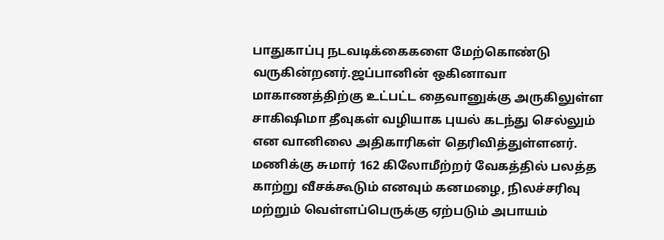பாதுகாப்பு நடவடிக்கைகளை மேற்கொண்டு வருகின்றனர்.ஜப்பானின் ஒகினாவா மாகாணத்திற்கு உட்பட்ட தைவானுக்கு அருகிலுள்ள சாகிஷிமா தீவுகள் வழியாக புயல் கடந்து செல்லும் என வானிலை அதிகாரிகள் தெரிவித்துள்ளனர். மணிக்கு சுமார் 162 கிலோமீற்றர் வேகத்தில் பலத்த காற்று வீசக்கூடும் எனவும் கனமழை, நிலச்சரிவு மற்றும் வெள்ளப்பெருக்கு ஏற்படும் அபாயம்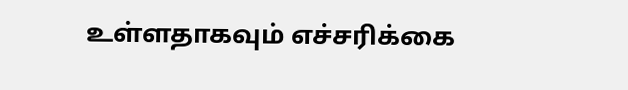உள்ளதாகவும் எச்சரிக்கை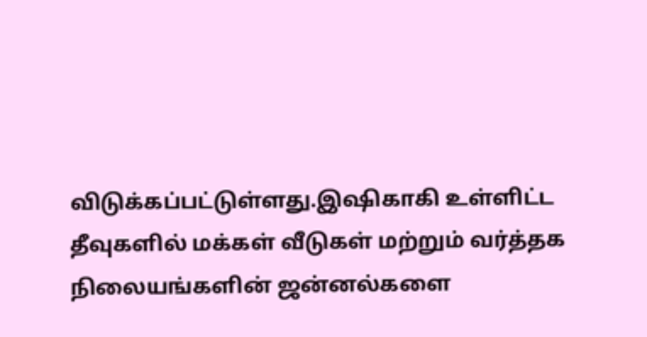விடுக்கப்பட்டுள்ளது.இஷிகாகி உள்ளிட்ட தீவுகளில் மக்கள் வீடுகள் மற்றும் வர்த்தக நிலையங்களின் ஜன்னல்களை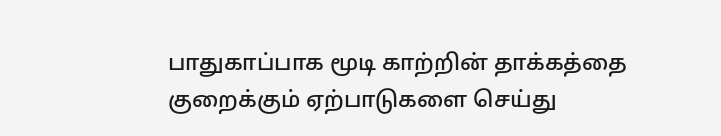பாதுகாப்பாக மூடி காற்றின் தாக்கத்தை குறைக்கும் ஏற்பாடுகளை செய்து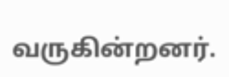வருகின்றனர்.